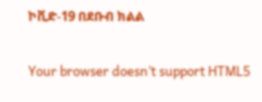ኮቪድ-19 በደቡብ ክልል

Your browser doesn’t support HTML5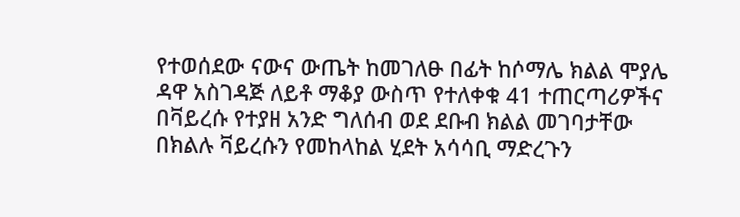የተወሰደው ናውና ውጤት ከመገለፁ በፊት ከሶማሌ ክልል ሞያሌ ዳዋ አስገዳጅ ለይቶ ማቆያ ውስጥ የተለቀቁ 41 ተጠርጣሪዎችና በቫይረሱ የተያዘ አንድ ግለሰብ ወደ ደቡብ ክልል መገባታቸው በክልሉ ቫይረሱን የመከላከል ሂደት አሳሳቢ ማድረጉን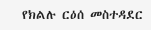የክልሉ ርዕሰ መስተዳደር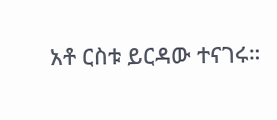አቶ ርስቱ ይርዳው ተናገሩ።